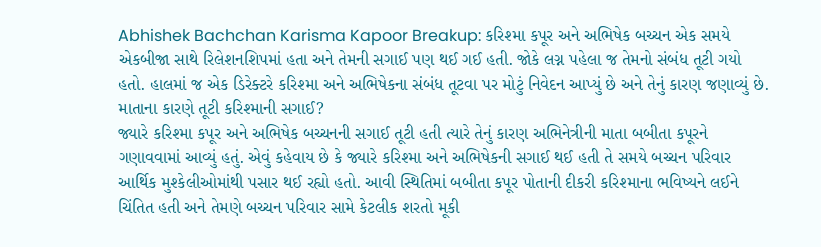Abhishek Bachchan Karisma Kapoor Breakup: કરિશ્મા કપૂર અને અભિષેક બચ્ચન એક સમયે એકબીજા સાથે રિલેશનશિપમાં હતા અને તેમની સગાઈ પણ થઈ ગઈ હતી. જોકે લગ્ન પહેલા જ તેમનો સંબંધ તૂટી ગયો હતો. હાલમાં જ એક ડિરેક્ટરે કરિશ્મા અને અભિષેકના સંબંધ તૂટવા પર મોટું નિવેદન આપ્યું છે અને તેનું કારણ જણાવ્યું છે.
માતાના કારણે તૂટી કરિશ્માની સગાઈ?
જ્યારે કરિશ્મા કપૂર અને અભિષેક બચ્ચનની સગાઈ તૂટી હતી ત્યારે તેનું કારણ અભિનેત્રીની માતા બબીતા કપૂરને ગણાવવામાં આવ્યું હતું. એવું કહેવાય છે કે જ્યારે કરિશ્મા અને અભિષેકની સગાઈ થઈ હતી તે સમયે બચ્ચન પરિવાર આર્થિક મુશ્કેલીઓમાંથી પસાર થઈ રહ્યો હતો. આવી સ્થિતિમાં બબીતા કપૂર પોતાની દીકરી કરિશ્માના ભવિષ્યને લઈને ચિંતિત હતી અને તેમણે બચ્ચન પરિવાર સામે કેટલીક શરતો મૂકી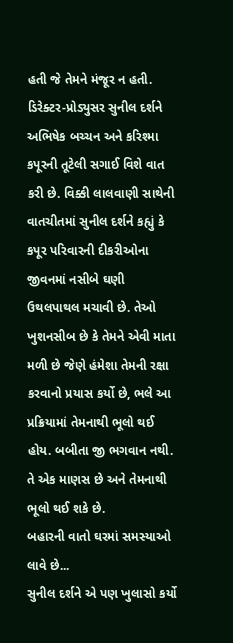હતી જે તેમને મંજૂર ન હતી.
ડિરેક્ટર-પ્રોડ્યુસર સુનીલ દર્શને અભિષેક બચ્ચન અને કરિશ્મા કપૂરની તૂટેલી સગાઈ વિશે વાત કરી છે. વિક્કી લાલવાણી સાથેની વાતચીતમાં સુનીલ દર્શને કહ્યું કે કપૂર પરિવારની દીકરીઓના જીવનમાં નસીબે ઘણી ઉથલપાથલ મચાવી છે. તેઓ ખુશનસીબ છે કે તેમને એવી માતા મળી છે જેણે હંમેશા તેમની રક્ષા કરવાનો પ્રયાસ કર્યો છે, ભલે આ પ્રક્રિયામાં તેમનાથી ભૂલો થઈ હોય. બબીતા જી ભગવાન નથી. તે એક માણસ છે અને તેમનાથી ભૂલો થઈ શકે છે.
બહારની વાતો ઘરમાં સમસ્યાઓ લાવે છે...
સુનીલ દર્શને એ પણ ખુલાસો કર્યો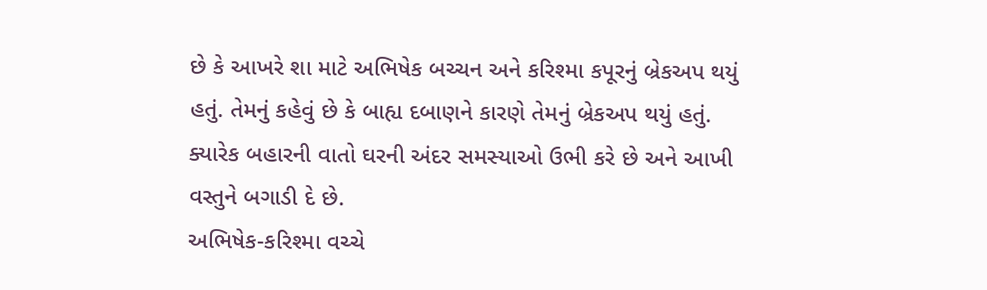છે કે આખરે શા માટે અભિષેક બચ્ચન અને કરિશ્મા કપૂરનું બ્રેકઅપ થયું હતું. તેમનું કહેવું છે કે બાહ્ય દબાણને કારણે તેમનું બ્રેકઅપ થયું હતું. ક્યારેક બહારની વાતો ઘરની અંદર સમસ્યાઓ ઉભી કરે છે અને આખી વસ્તુને બગાડી દે છે.
અભિષેક-કરિશ્મા વચ્ચે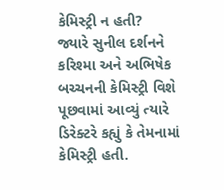કેમિસ્ટ્રી ન હતી?
જ્યારે સુનીલ દર્શનને કરિશ્મા અને અભિષેક બચ્ચનની કેમિસ્ટ્રી વિશે પૂછવામાં આવ્યું ત્યારે ડિરેક્ટરે કહ્યું કે તેમનામાં કેમિસ્ટ્રી હતી.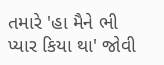તમારે 'હા મૈને ભી પ્યાર કિયા થા' જોવી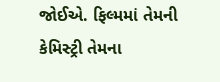જોઈએ. ફિલ્મમાં તેમની કેમિસ્ટ્રી તેમના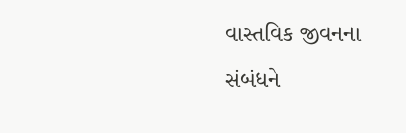વાસ્તવિક જીવનના સંબંધને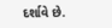દર્શાવે છે.